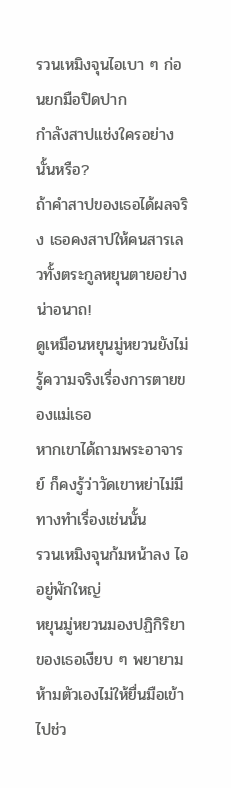รวนเหมิงจุนไอเบา ๆ ก่อนยกมือปิดปาก
กำลังสาปแช่งใครอย่างนั้นหรือ?
ถ้าคำสาปของเธอได้ผลจริง เธอคงสาปให้คนสารเลวทั้งตระกูลหยุนตายอย่างน่าอนาถ!
ดูเหมือนหยุนมู่หยวนยังไม่รู้ความจริงเรื่องการตายของแม่เธอ
หากเขาได้ถามพระอาจารย์ ก็คงรู้ว่าวัดเขาหย่าไม่มีทางทำเรื่องเช่นนั้น
รวนเหมิงจุนก้มหน้าลง ไออยู่พักใหญ่
หยุนมู่หยวนมองปฏิกิริยาของเธอเงียบ ๆ พยายามห้ามตัวเองไม่ให้ยื่นมือเข้าไปช่ว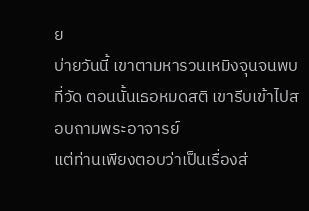ย
บ่ายวันนี้ เขาตามหารวนเหมิงจุนจนพบที่วัด ตอนนั้นเธอหมดสติ เขารีบเข้าไปสอบถามพระอาจารย์
แต่ท่านเพียงตอบว่าเป็นเรื่องส่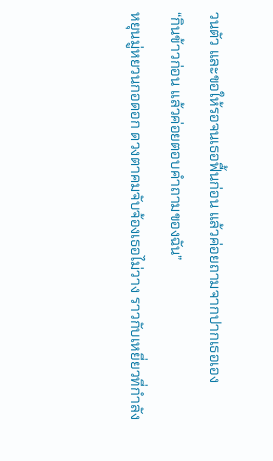วนตัว และขอให้รอจนเธอฟื้นก่อน แล้วค่อยถามจากปากเธอเอง
“กินข้าวก่อน แล้วค่อยตอบคำถามของฉัน”
หยุนมู่หยวนกอดอก ดวงตาคมจับจ้องเธอไม่วาง ราวกับเหยี่ยวที่กำลัง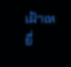เฝ้าเหยื่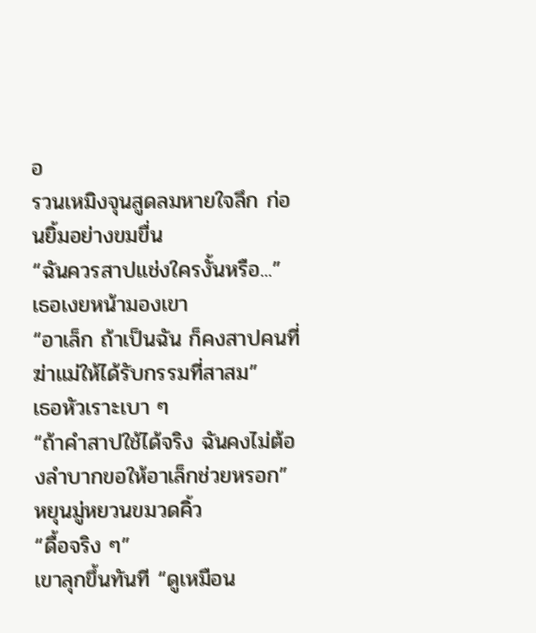อ
รวนเหมิงจุนสูดลมหายใจลึก ก่อนยิ้มอย่างขมขื่น
“ฉันควรสาปแช่งใครงั้นหรือ...”
เธอเงยหน้ามองเขา
“อาเล็ก ถ้าเป็นฉัน ก็คงสาปคนที่ฆ่าแม่ให้ได้รับกรรมที่สาสม”
เธอหัวเราะเบา ๆ
“ถ้าคำสาปใช้ได้จริง ฉันคงไม่ต้องลำบากขอให้อาเล็กช่วยหรอก”
หยุนมู่หยวนขมวดคิ้ว
“ดื้อจริง ๆ”
เขาลุกขึ้นทันที “ดูเหมือน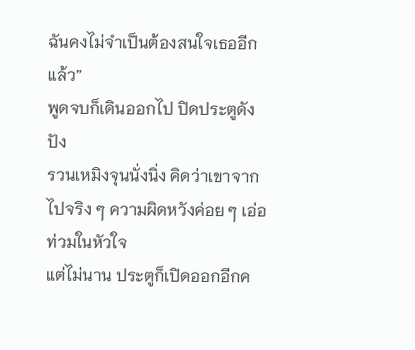ฉันคงไม่จำเป็นต้องสนใจเธออีกแล้ว”
พูดจบก็เดินออกไป ปิดประตูดังปัง
รวนเหมิงจุนนั่งนิ่ง คิดว่าเขาจากไปจริง ๆ ความผิดหวังค่อย ๆ เอ่อท่วมในหัวใจ
แต่ไม่นาน ประตูก็เปิดออกอีกค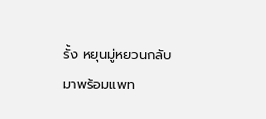รั้ง หยุนมู่หยวนกลับมาพร้อมแพท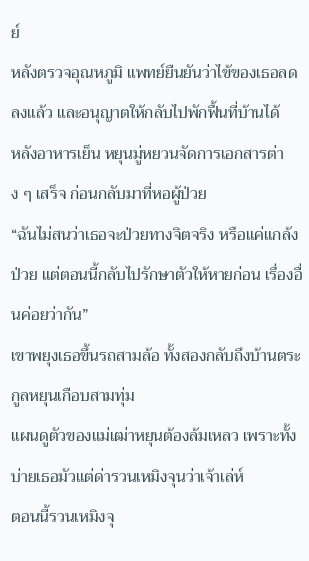ย์
หลังตรวจอุณหภูมิ แพทย์ยืนยันว่าไข้ของเธอลดลงแล้ว และอนุญาตให้กลับไปพักฟื้นที่บ้านได้
หลังอาหารเย็น หยุนมู่หยวนจัดการเอกสารต่าง ๆ เสร็จ ก่อนกลับมาที่หอผู้ป่วย
“ฉันไม่สนว่าเธอจะป่วยทางจิตจริง หรือแค่แกล้งป่วย แต่ตอนนี้กลับไปรักษาตัวให้หายก่อน เรื่องอื่นค่อยว่ากัน”
เขาพยุงเธอขึ้นรถสามล้อ ทั้งสองกลับถึงบ้านตระกูลหยุนเกือบสามทุ่ม
แผนดูตัวของแม่เฒ่าหยุนต้องล้มเหลว เพราะทั้งบ่ายเธอมัวแต่ด่ารวนเหมิงจุนว่าเจ้าเล่ห์
ตอนนี้รวนเหมิงจุ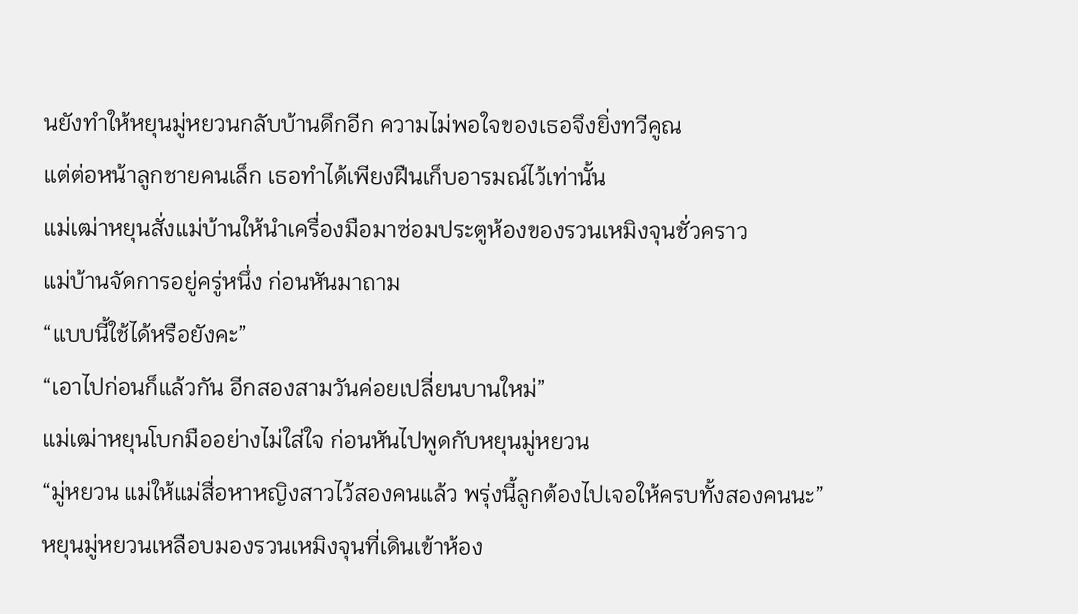นยังทำให้หยุนมู่หยวนกลับบ้านดึกอีก ความไม่พอใจของเธอจึงยิ่งทวีคูณ
แต่ต่อหน้าลูกชายคนเล็ก เธอทำได้เพียงฝืนเก็บอารมณ์ไว้เท่านั้น
แม่เฒ่าหยุนสั่งแม่บ้านให้นำเครื่องมือมาซ่อมประตูห้องของรวนเหมิงจุนชั่วคราว
แม่บ้านจัดการอยู่ครู่หนึ่ง ก่อนหันมาถาม
“แบบนี้ใช้ได้หรือยังคะ”
“เอาไปก่อนก็แล้วกัน อีกสองสามวันค่อยเปลี่ยนบานใหม่”
แม่เฒ่าหยุนโบกมืออย่างไม่ใส่ใจ ก่อนหันไปพูดกับหยุนมู่หยวน
“มู่หยวน แม่ให้แม่สื่อหาหญิงสาวไว้สองคนแล้ว พรุ่งนี้ลูกต้องไปเจอให้ครบทั้งสองคนนะ”
หยุนมู่หยวนเหลือบมองรวนเหมิงจุนที่เดินเข้าห้อง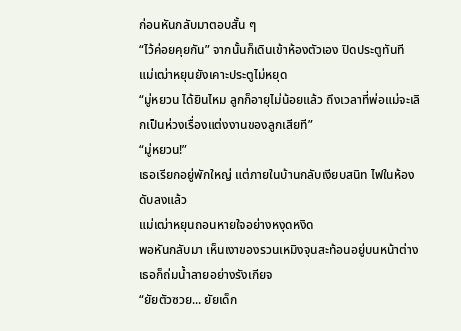ก่อนหันกลับมาตอบสั้น ๆ
“ไว้ค่อยคุยกัน” จากนั้นก็เดินเข้าห้องตัวเอง ปิดประตูทันที
แม่เฒ่าหยุนยังเคาะประตูไม่หยุด
“มู่หยวน ได้ยินไหม ลูกก็อายุไม่น้อยแล้ว ถึงเวลาที่พ่อแม่จะเลิกเป็นห่วงเรื่องแต่งงานของลูกเสียที”
“มู่หยวน!”
เธอเรียกอยู่พักใหญ่ แต่ภายในบ้านกลับเงียบสนิท ไฟในห้องดับลงแล้ว
แม่เฒ่าหยุนถอนหายใจอย่างหงุดหงิด
พอหันกลับมา เห็นเงาของรวนเหมิงจุนสะท้อนอยู่บนหน้าต่าง เธอก็ถ่มน้ำลายอย่างรังเกียจ
“ยัยตัวซวย... ยัยเด็ก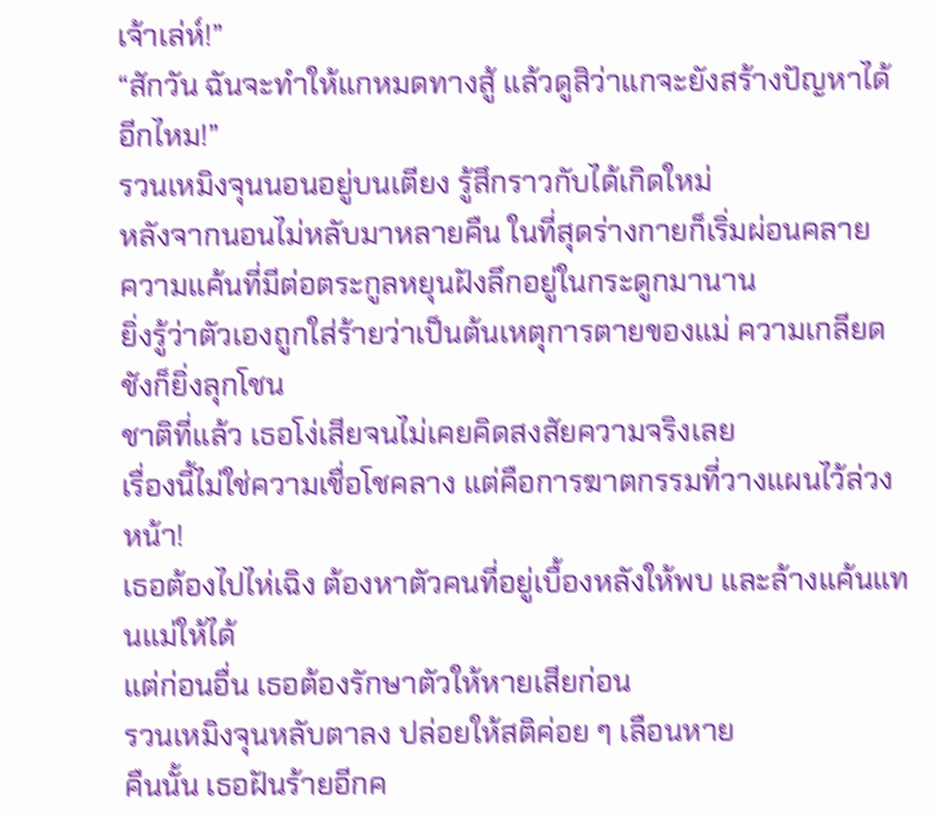เจ้าเล่ห์!”
“สักวัน ฉันจะทำให้แกหมดทางสู้ แล้วดูสิว่าแกจะยังสร้างปัญหาได้อีกไหม!”
รวนเหมิงจุนนอนอยู่บนเตียง รู้สึกราวกับได้เกิดใหม่
หลังจากนอนไม่หลับมาหลายคืน ในที่สุดร่างกายก็เริ่มผ่อนคลาย
ความแค้นที่มีต่อตระกูลหยุนฝังลึกอยู่ในกระดูกมานาน
ยิ่งรู้ว่าตัวเองถูกใส่ร้ายว่าเป็นต้นเหตุการตายของแม่ ความเกลียดชังก็ยิ่งลุกโชน
ชาติที่แล้ว เธอโง่เสียจนไม่เคยคิดสงสัยความจริงเลย
เรื่องนี้ไม่ใช่ความเชื่อโชคลาง แต่คือการฆาตกรรมที่วางแผนไว้ล่วงหน้า!
เธอต้องไปไห่เฉิง ต้องหาตัวคนที่อยู่เบื้องหลังให้พบ และล้างแค้นแทนแม่ให้ได้
แต่ก่อนอื่น เธอต้องรักษาตัวให้หายเสียก่อน
รวนเหมิงจุนหลับตาลง ปล่อยให้สติค่อย ๆ เลือนหาย
คืนนั้น เธอฝันร้ายอีกค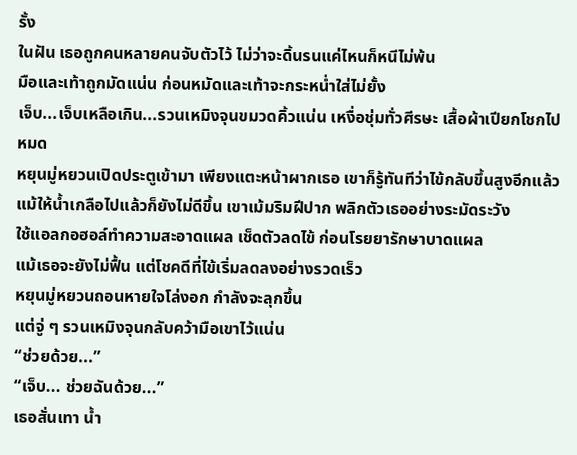รั้ง
ในฝัน เธอถูกคนหลายคนจับตัวไว้ ไม่ว่าจะดิ้นรนแค่ไหนก็หนีไม่พ้น
มือและเท้าถูกมัดแน่น ก่อนหมัดและเท้าจะกระหน่ำใส่ไม่ยั้ง
เจ็บ...เจ็บเหลือเกิน...รวนเหมิงจุนขมวดคิ้วแน่น เหงื่อชุ่มทั่วศีรษะ เสื้อผ้าเปียกโชกไปหมด
หยุนมู่หยวนเปิดประตูเข้ามา เพียงแตะหน้าผากเธอ เขาก็รู้ทันทีว่าไข้กลับขึ้นสูงอีกแล้ว
แม้ให้น้ำเกลือไปแล้วก็ยังไม่ดีขึ้น เขาเม้มริมฝีปาก พลิกตัวเธออย่างระมัดระวัง
ใช้แอลกอฮอล์ทำความสะอาดแผล เช็ดตัวลดไข้ ก่อนโรยยารักษาบาดแผล
แม้เธอจะยังไม่ฟื้น แต่โชคดีที่ไข้เริ่มลดลงอย่างรวดเร็ว
หยุนมู่หยวนถอนหายใจโล่งอก กำลังจะลุกขึ้น
แต่จู่ ๆ รวนเหมิงจุนกลับคว้ามือเขาไว้แน่น
“ช่วยด้วย...”
“เจ็บ... ช่วยฉันด้วย...”
เธอสั่นเทา น้ำ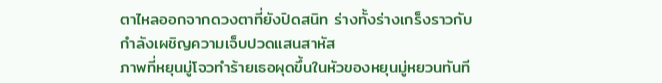ตาไหลออกจากดวงตาที่ยังปิดสนิท ร่างทั้งร่างเกร็งราวกับกำลังเผชิญความเจ็บปวดแสนสาหัส
ภาพที่หยุนมู่โจวทำร้ายเธอผุดขึ้นในหัวของหยุนมู่หยวนทันที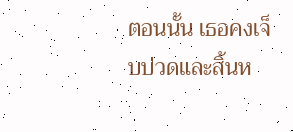ตอนนั้น เธอคงเจ็บปวดและสิ้นห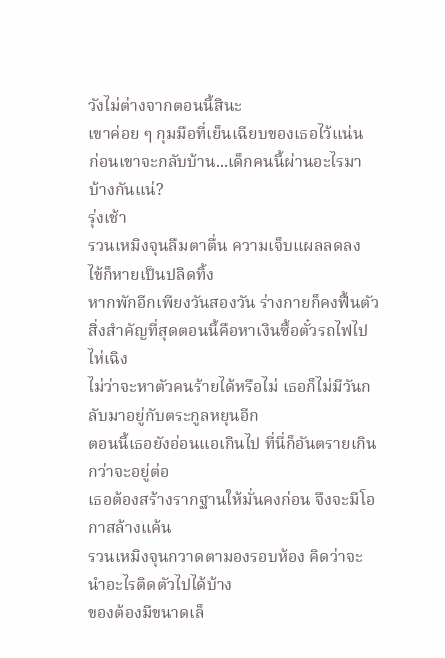วังไม่ต่างจากตอนนี้สินะ
เขาค่อย ๆ กุมมือที่เย็นเฉียบของเธอไว้แน่น
ก่อนเขาจะกลับบ้าน...เด็กคนนี้ผ่านอะไรมาบ้างกันแน่?
รุ่งเช้า
รวนเหมิงจุนลืมตาตื่น ความเจ็บแผลลดลง ไข้ก็หายเป็นปลิดทิ้ง
หากพักอีกเพียงวันสองวัน ร่างกายก็คงฟื้นตัว สิ่งสำคัญที่สุดตอนนี้คือหาเงินซื้อตั๋วรถไฟไปไห่เฉิง
ไม่ว่าจะหาตัวคนร้ายได้หรือไม่ เธอก็ไม่มีวันกลับมาอยู่กับตระกูลหยุนอีก
ตอนนี้เธอยังอ่อนแอเกินไป ที่นี่ก็อันตรายเกินกว่าจะอยู่ต่อ
เธอต้องสร้างรากฐานให้มั่นคงก่อน จึงจะมีโอกาสล้างแค้น
รวนเหมิงจุนกวาดตามองรอบห้อง คิดว่าจะนำอะไรติดตัวไปได้บ้าง
ของต้องมีขนาดเล็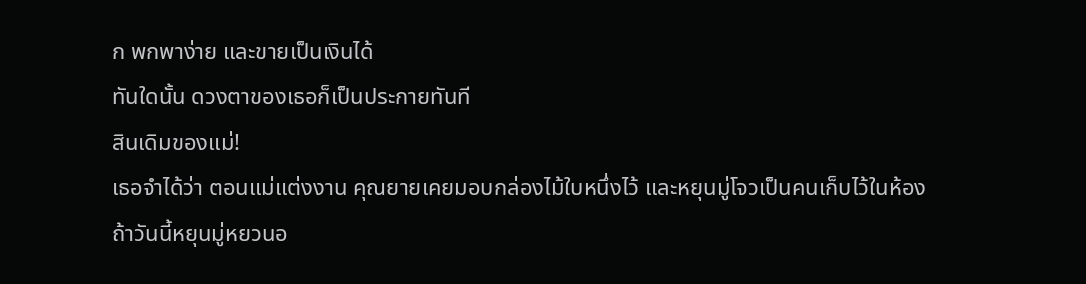ก พกพาง่าย และขายเป็นเงินได้
ทันใดนั้น ดวงตาของเธอก็เป็นประกายทันที
สินเดิมของแม่!
เธอจำได้ว่า ตอนแม่แต่งงาน คุณยายเคยมอบกล่องไม้ใบหนึ่งไว้ และหยุนมู่โจวเป็นคนเก็บไว้ในห้อง
ถ้าวันนี้หยุนมู่หยวนอ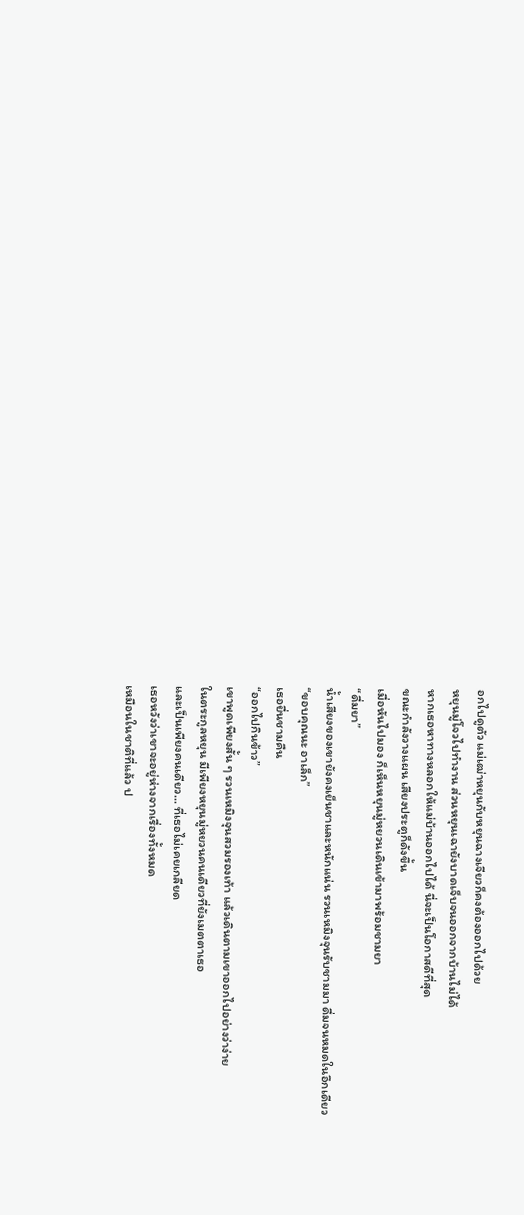อกไปดูตัว แม่เฒ่าหยุนกับหยุนฉางเจียวก็คงต้องออกไปด้วย
หยุนมู่โจวไปทำงาน ส่วนหยุนเฉายังบาดเจ็บจนออกจากบ้านไม่ได้
หากเธอหาทางหลอกให้แม่บ้านออกไปได้ นี่จะเป็นโอกาสดีที่สุด
ขณะกำลังวางแผน เสียงประตูก็ดังขึ้น
เมื่อหันไปมอง ก็เห็นหยุนมู่หยวนเดินเข้ามาพร้อมชามยา
“ดื่มยา”
น้ำเสียงของเขายังคงเย็นชาและหนักแน่น รวนเหมิงจุนรับชามมา ดื่มจนหมดในอึกเดียว
“ขอบคุณนะ อาเล็ก”
เธอยื่นชามคืน
“ออกไปกินข้าว”
เขาพูดเพียงสั้น ๆ รวนเหมิงจุนสวมรองเท้า แล้วเดินตามเขาออกไปอย่างว่าง่าย
ในตระกูลหยุน มีเพียงหยุนมู่หยวนคนเดียวที่ยังเมตตาเธอ
และเป็นเพียงคนเดียว... ที่เธอไม่เคยเกลียด
เธอหวังว่าเขาจะอยู่ห่างจากเรื่องทั้งหมด
เหมือนในชาติที่แล้ว ป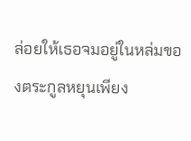ล่อยให้เธอจมอยู่ในหล่มของตระกูลหยุนเพียง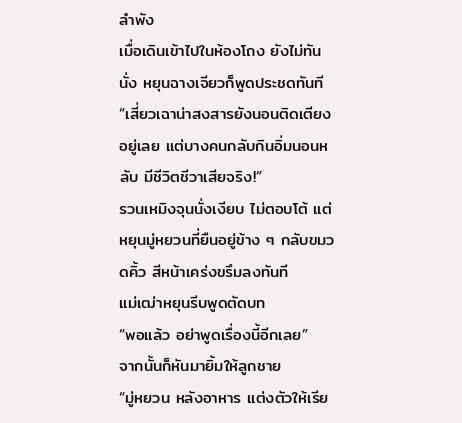ลำพัง
เมื่อเดินเข้าไปในห้องโถง ยังไม่ทันนั่ง หยุนฉางเจียวก็พูดประชดทันที
“เสี่ยวเฉาน่าสงสารยังนอนติดเตียงอยู่เลย แต่บางคนกลับกินอิ่มนอนหลับ มีชีวิตชีวาเสียจริง!”
รวนเหมิงจุนนั่งเงียบ ไม่ตอบโต้ แต่หยุนมู่หยวนที่ยืนอยู่ข้าง ๆ กลับขมวดคิ้ว สีหน้าเคร่งขรึมลงทันที
แม่เฒ่าหยุนรีบพูดตัดบท
“พอแล้ว อย่าพูดเรื่องนี้อีกเลย”
จากนั้นก็หันมายิ้มให้ลูกชาย
“มู่หยวน หลังอาหาร แต่งตัวให้เรีย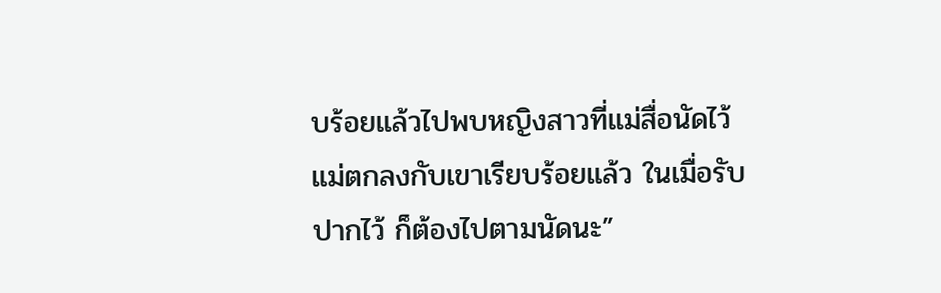บร้อยแล้วไปพบหญิงสาวที่แม่สื่อนัดไว้ แม่ตกลงกับเขาเรียบร้อยแล้ว ในเมื่อรับปากไว้ ก็ต้องไปตามนัดนะ”